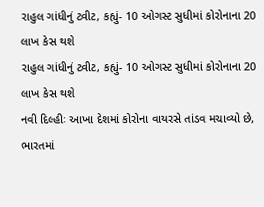રાહુલ ગાંધીનું ટ્વીટ, કહ્યું- 10 ઓગસ્ટ સુધીમાં કોરોનાના 20 લાખ કેસ થશે
રાહુલ ગાંધીનું ટ્વીટ, કહ્યું- 10 ઓગસ્ટ સુધીમાં કોરોનાના 20 લાખ કેસ થશે
નવી દિલ્હીઃ આખા દેશમાં કોરોના વાયરસે તાંડવ મચાવ્યો છે, ભારતમાં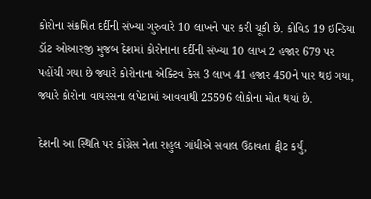કોરોના સંક્રમિત દર્દીની સંખ્યા ગુરુવારે 10 લાખને પાર કરી ચૂકી છે. કોવિડ 19 ઇન્ડિયા ડૉટ ઓઆરજી મુજબ દેશમાં કોરોનાના દર્દીની સંખ્યા 10 લાખ 2 હજાર 679 પર પહોંચી ગયા છે જ્યારે કોરોનાના એક્ટિવ કેસ 3 લાખ 41 હજાર 450ને પાર થઇ ગયા, જ્યારે કોરોના વાયરસના લપેટામાં આવવાથી 25596 લોકોના મોત થયાં છે.

દેશની આ સ્થિતિ પર કોંગ્રેસ નેતા રાહુલ ગાંધીએ સવાલ ઉઠાવતા ટ્વીટ કર્યું,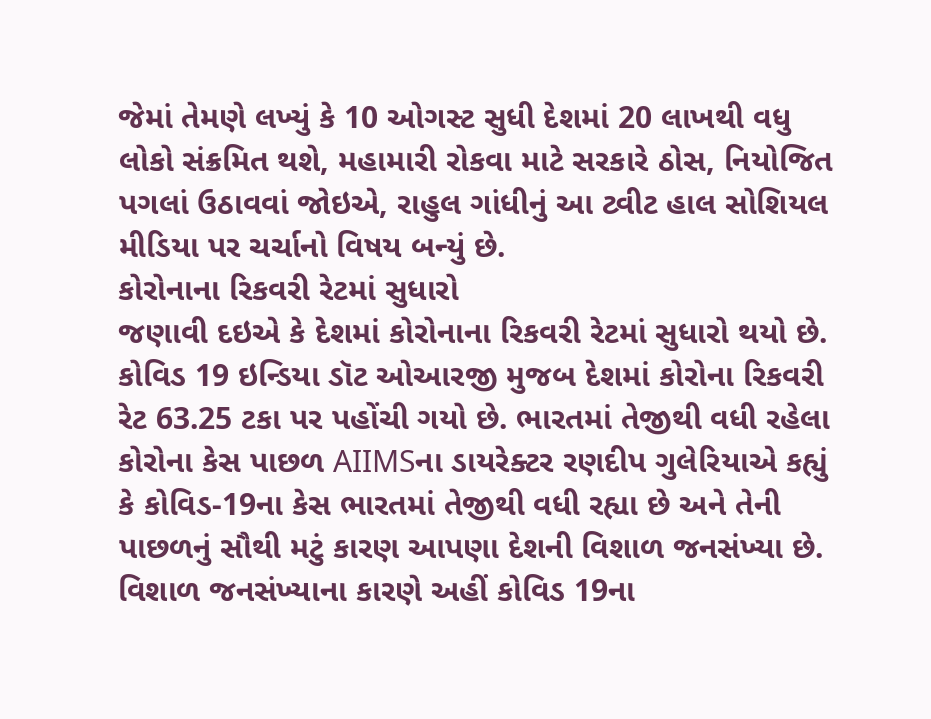જેમાં તેમણે લખ્યું કે 10 ઓગસ્ટ સુધી દેશમાં 20 લાખથી વધુ લોકો સંક્રમિત થશે, મહામારી રોકવા માટે સરકારે ઠોસ, નિયોજિત પગલાં ઉઠાવવાં જોઇએ, રાહુલ ગાંધીનું આ ટ્વીટ હાલ સોશિયલ મીડિયા પર ચર્ચાનો વિષય બન્યું છે.
કોરોનાના રિકવરી રેટમાં સુધારો
જણાવી દઇએ કે દેશમાં કોરોનાના રિકવરી રેટમાં સુધારો થયો છે. કોવિડ 19 ઇન્ડિયા ડૉટ ઓઆરજી મુજબ દેશમાં કોરોના રિકવરી રેટ 63.25 ટકા પર પહોંચી ગયો છે. ભારતમાં તેજીથી વધી રહેલા કોરોના કેસ પાછળ AIIMSના ડાયરેક્ટર રણદીપ ગુલેરિયાએ કહ્યું કે કોવિડ-19ના કેસ ભારતમાં તેજીથી વધી રહ્યા છે અને તેની પાછળનું સૌથી મટું કારણ આપણા દેશની વિશાળ જનસંખ્યા છે. વિશાળ જનસંખ્યાના કારણે અહીં કોવિડ 19ના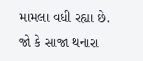મામલા વધી રહ્યા છે. જો કે સાજા થનારા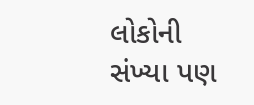લોકોની સંખ્યા પણ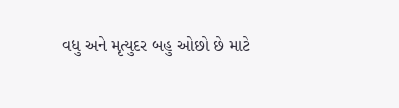વધુ અને મૃત્યુદર બહુ ઓછો છે માટે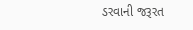ડરવાની જરૂરત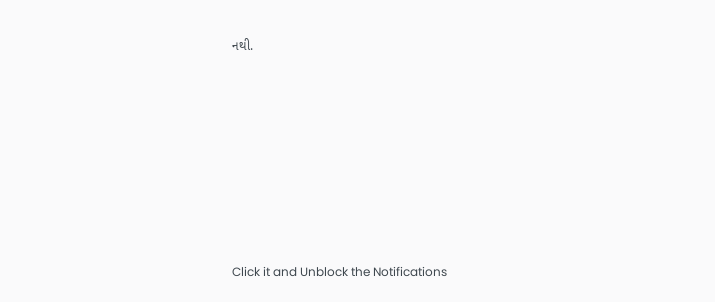નથી.












Click it and Unblock the Notifications